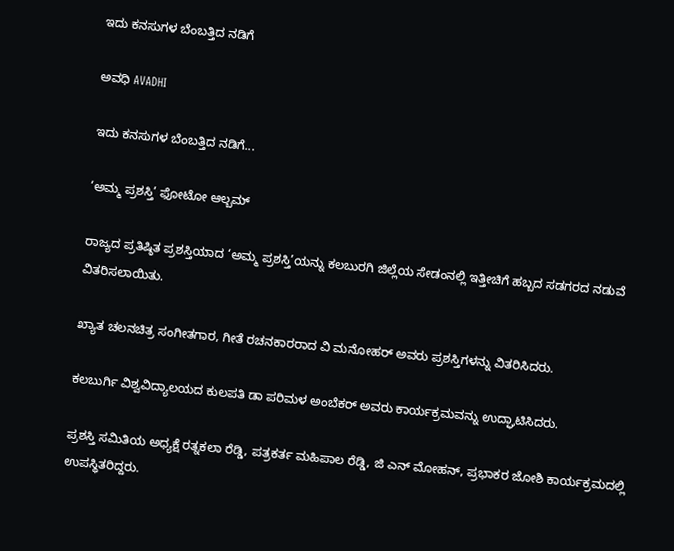ಇದು ಕನಸುಗಳ ಬೆಂಬತ್ತಿದ ನಡಿಗೆ‍

ಅವಧಿ AVADHI

ಇದು ಕನಸುಗಳ ಬೆಂಬತ್ತಿದ ನಡಿಗೆ...

‘ಅಮ್ಮ ಪ್ರಶಸ್ತಿ’ ಫೋಟೋ ಆಲ್ಬಮ್

ರಾಜ್ಯದ ಪ್ರತಿಷ್ಠಿತ ಪ್ರಶಸ್ತಿಯಾದ ‘ಅಮ್ಮ ಪ್ರಶಸ್ತಿ’ಯನ್ನು ಕಲಬುರಗಿ ಜಿಲ್ಲೆಯ ಸೇಡಂನಲ್ಲಿ ಇತ್ತೀಚಿಗೆ ಹಬ್ಬದ ಸಡಗರದ ನಡುವೆ ವಿತರಿಸಲಾಯಿತು.

ಖ್ಯಾತ ಚಲನಚಿತ್ರ ಸಂಗೀತಗಾರ, ಗೀತೆ ರಚನಕಾರರಾದ ವಿ ಮನೋಹರ್ ಅವರು ಪ್ರಶಸ್ತಿಗಳನ್ನು ವಿತರಿಸಿದರು.

ಕಲಬುರ್ಗಿ ವಿಶ್ವವಿದ್ಯಾಲಯದ ಕುಲಪತಿ ಡಾ ಪರಿಮಳ ಅಂಬೆಕರ್ ಅವರು ಕಾರ್ಯಕ್ರಮವನ್ನು ಉದ್ಘಾಟಿಸಿದರು.

ಪ್ರಶಸ್ತಿ ಸಮಿತಿಯ ಅಧ್ಯಕ್ಷೆ ರತ್ನಕಲಾ ರೆಡ್ಡಿ, ಪತ್ರಕರ್ತ ಮಹಿಪಾಲ ರೆಡ್ಡಿ, ಜಿ ಎನ್ ಮೋಹನ್, ಪ್ರಭಾಕರ ಜೋಶಿ ಕಾರ್ಯಕ್ರಮದಲ್ಲಿ ಉಪಸ್ಥಿತರಿದ್ದರು.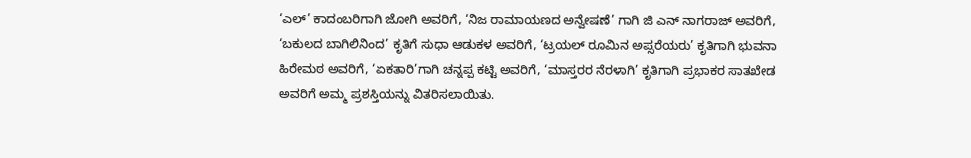‘ಎಲ್’ ಕಾದಂಬರಿಗಾಗಿ ಜೋಗಿ ಅವರಿಗೆ, ‘ನಿಜ ರಾಮಾಯಣದ ಅನ್ವೇಷಣೆ’ ಗಾಗಿ ಜಿ ಎನ್ ನಾಗರಾಜ್ ಅವರಿಗೆ, ‘ಬಕುಲದ ಬಾಗಿಲಿನಿಂದ’ ಕೃತಿಗೆ ಸುಧಾ ಆಡುಕಳ ಅವರಿಗೆ, ‘ಟ್ರಯಲ್ ರೂಮಿನ ಅಪ್ಸರೆಯರು’ ಕೃತಿಗಾಗಿ ಭುವನಾ ಹಿರೇಮಠ ಅವರಿಗೆ, ‘ಏಕತಾರಿ’ಗಾಗಿ ಚನ್ನಪ್ಪ ಕಟ್ಟಿ ಅವರಿಗೆ, ‘ಮಾಸ್ತರರ ನೆರಳಾಗಿ’ ಕೃತಿಗಾಗಿ ಪ್ರಭಾಕರ ಸಾತಖೇಡ ಅವರಿಗೆ ಅಮ್ಮ ಪ್ರಶಸ್ತಿಯನ್ನು ವಿತರಿಸಲಾಯಿತು.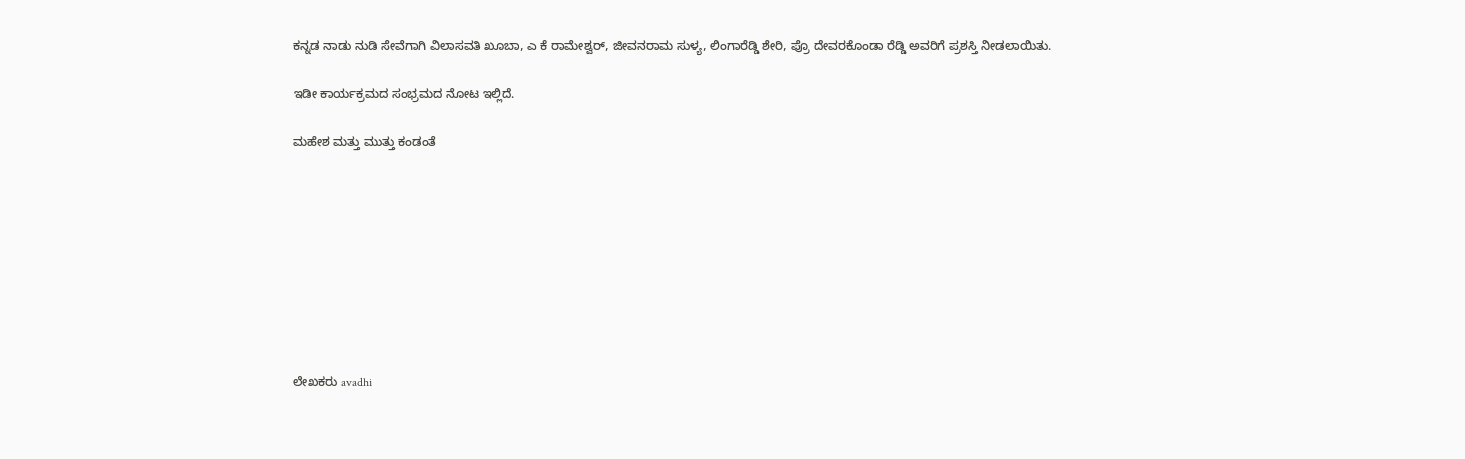ಕನ್ನಡ ನಾಡು ನುಡಿ ಸೇವೆಗಾಗಿ ವಿಲಾಸವತಿ ಖೂಬಾ, ಎ ಕೆ ರಾಮೇಶ್ವರ್, ಜೀವನರಾಮ ಸುಳ್ಯ, ಲಿಂಗಾರೆಡ್ಡಿ ಶೇರಿ, ಪ್ರೊ ದೇವರಕೊಂಡಾ ರೆಡ್ಡಿ ಅವರಿಗೆ ಪ್ರಶಸ್ತಿ ನೀಡಲಾಯಿತು.

ಇಡೀ ಕಾರ್ಯಕ್ರಮದ ಸಂಭ್ರಮದ ನೋಟ ಇಲ್ಲಿದೆ.

ಮಹೇಶ ಮತ್ತು ಮುತ್ತು ಕಂಡಂತೆ









ಲೇಖಕರು avadhi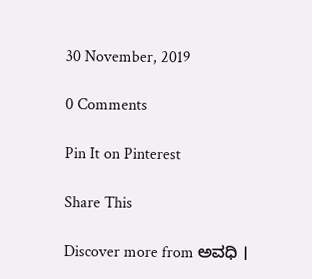30 November, 2019

0 Comments

Pin It on Pinterest

Share This

Discover more from ಅವಧಿ ।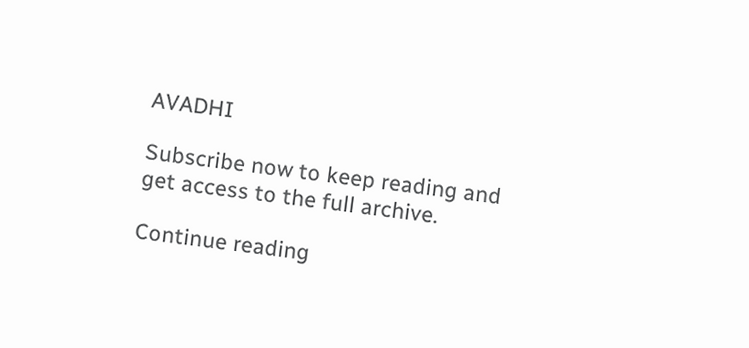AVADHI

Subscribe now to keep reading and get access to the full archive.

Continue reading